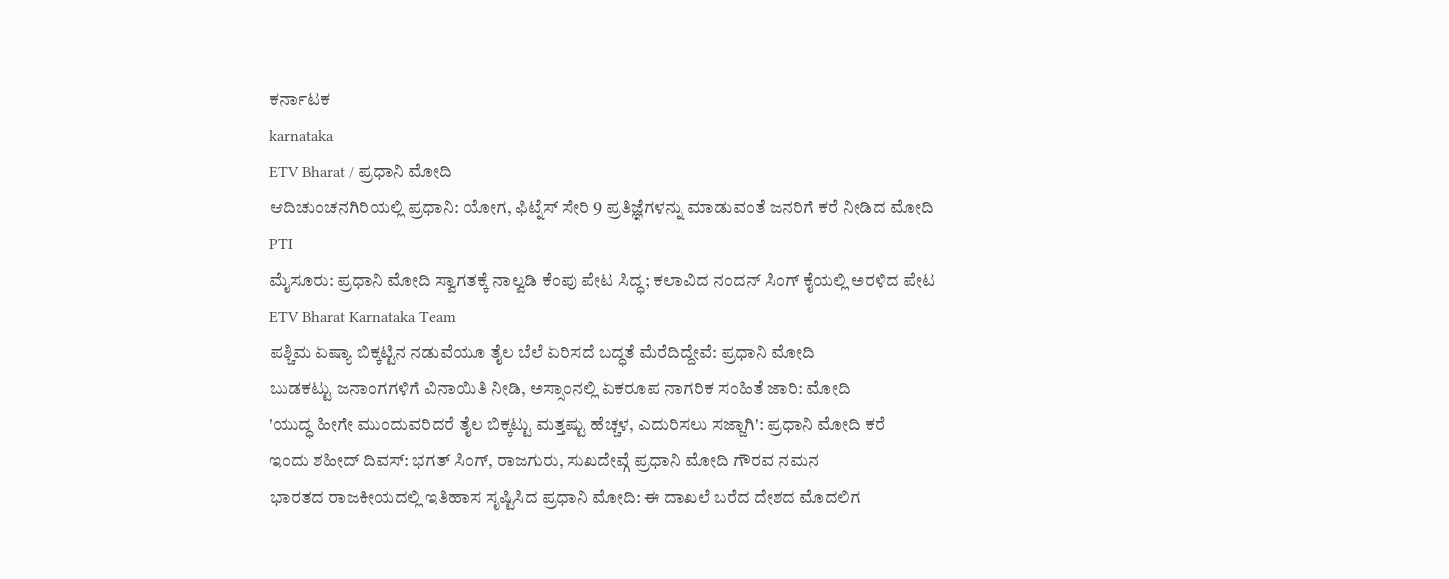ಕರ್ನಾಟಕ
karnataka
ETV Bharat / ಪ್ರಧಾನಿ ಮೋದಿ
ಆದಿಚುಂಚನಗಿರಿಯಲ್ಲಿ ಪ್ರಧಾನಿ: ಯೋಗ, ಫಿಟ್ನೆಸ್ ಸೇರಿ 9 ಪ್ರತಿಜ್ಞೆಗಳನ್ನು ಮಾಡುವಂತೆ ಜನರಿಗೆ ಕರೆ ನೀಡಿದ ಮೋದಿ
PTI
ಮೈಸೂರು: ಪ್ರಧಾನಿ ಮೋದಿ ಸ್ವಾಗತಕ್ಕೆ ನಾಲ್ವಡಿ ಕೆಂಪು ಪೇಟ ಸಿದ್ಧ; ಕಲಾವಿದ ನಂದನ್ ಸಿಂಗ್ ಕೈಯಲ್ಲಿ ಅರಳಿದ ಪೇಟ
ETV Bharat Karnataka Team
ಪಶ್ಚಿಮ ಏಷ್ಯಾ ಬಿಕ್ಕಟ್ಟಿನ ನಡುವೆಯೂ ತೈಲ ಬೆಲೆ ಏರಿಸದೆ ಬದ್ಧತೆ ಮೆರೆದಿದ್ದೇವೆ: ಪ್ರಧಾನಿ ಮೋದಿ
ಬುಡಕಟ್ಟು ಜನಾಂಗಗಳಿಗೆ ವಿನಾಯಿತಿ ನೀಡಿ, ಅಸ್ಸಾಂನಲ್ಲಿ ಏಕರೂಪ ನಾಗರಿಕ ಸಂಹಿತೆ ಜಾರಿ: ಮೋದಿ
'ಯುದ್ಧ ಹೀಗೇ ಮುಂದುವರಿದರೆ ತೈಲ ಬಿಕ್ಕಟ್ಟು ಮತ್ತಷ್ಟು ಹೆಚ್ಚಳ, ಎದುರಿಸಲು ಸಜ್ಜಾಗಿ': ಪ್ರಧಾನಿ ಮೋದಿ ಕರೆ
ಇಂದು ಶಹೀದ್ ದಿವಸ್: ಭಗತ್ ಸಿಂಗ್, ರಾಜಗುರು, ಸುಖದೇವ್ಗೆ ಪ್ರಧಾನಿ ಮೋದಿ ಗೌರವ ನಮನ
ಭಾರತದ ರಾಜಕೀಯದಲ್ಲಿ ಇತಿಹಾಸ ಸೃಷ್ಟಿಸಿದ ಪ್ರಧಾನಿ ಮೋದಿ: ಈ ದಾಖಲೆ ಬರೆದ ದೇಶದ ಮೊದಲಿಗ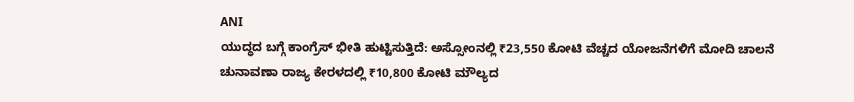ANI
ಯುದ್ಧದ ಬಗ್ಗೆ ಕಾಂಗ್ರೆಸ್ ಭೀತಿ ಹುಟ್ಟಿಸುತ್ತಿದೆ: ಅಸ್ಸೋಂನಲ್ಲಿ ₹23,550 ಕೋಟಿ ವೆಚ್ಚದ ಯೋಜನೆಗಳಿಗೆ ಮೋದಿ ಚಾಲನೆ
ಚುನಾವಣಾ ರಾಜ್ಯ ಕೇರಳದಲ್ಲಿ ₹10,800 ಕೋಟಿ ಮೌಲ್ಯದ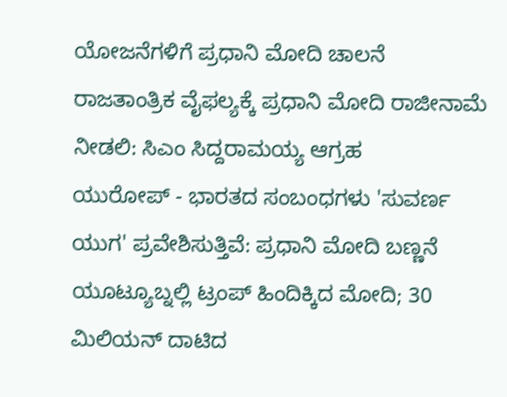ಯೋಜನೆಗಳಿಗೆ ಪ್ರಧಾನಿ ಮೋದಿ ಚಾಲನೆ
ರಾಜತಾಂತ್ರಿಕ ವೈಫಲ್ಯಕ್ಕೆ ಪ್ರಧಾನಿ ಮೋದಿ ರಾಜೀನಾಮೆ ನೀಡಲಿ: ಸಿಎಂ ಸಿದ್ದರಾಮಯ್ಯ ಆಗ್ರಹ
ಯುರೋಪ್ - ಭಾರತದ ಸಂಬಂಧಗಳು 'ಸುವರ್ಣ ಯುಗ' ಪ್ರವೇಶಿಸುತ್ತಿವೆ: ಪ್ರಧಾನಿ ಮೋದಿ ಬಣ್ಣನೆ
ಯೂಟ್ಯೂಬ್ನಲ್ಲಿ ಟ್ರಂಪ್ ಹಿಂದಿಕ್ಕಿದ ಮೋದಿ; 30 ಮಿಲಿಯನ್ ದಾಟಿದ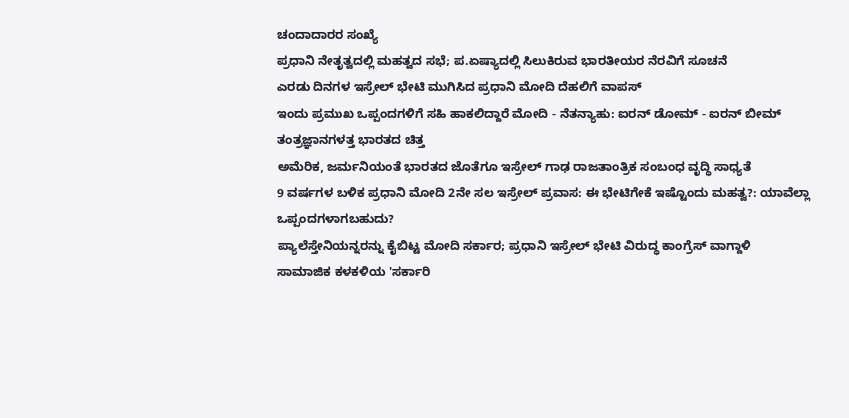ಚಂದಾದಾರರ ಸಂಖ್ಯೆ
ಪ್ರಧಾನಿ ನೇತೃತ್ವದಲ್ಲಿ ಮಹತ್ವದ ಸಭೆ; ಪ.ಏಷ್ಯಾದಲ್ಲಿ ಸಿಲುಕಿರುವ ಭಾರತೀಯರ ನೆರವಿಗೆ ಸೂಚನೆ
ಎರಡು ದಿನಗಳ ಇಸ್ರೇಲ್ ಭೇಟಿ ಮುಗಿಸಿದ ಪ್ರಧಾನಿ ಮೋದಿ ದೆಹಲಿಗೆ ವಾಪಸ್
ಇಂದು ಪ್ರಮುಖ ಒಪ್ಪಂದಗಳಿಗೆ ಸಹಿ ಹಾಕಲಿದ್ದಾರೆ ಮೋದಿ - ನೆತನ್ಯಾಹು: ಐರನ್ ಡೋಮ್ - ಐರನ್ ಬೀಮ್ ತಂತ್ರಜ್ಞಾನಗಳತ್ತ ಭಾರತದ ಚಿತ್ತ
ಅಮೆರಿಕ, ಜರ್ಮನಿಯಂತೆ ಭಾರತದ ಜೊತೆಗೂ ಇಸ್ರೇಲ್ ಗಾಢ ರಾಜತಾಂತ್ರಿಕ ಸಂಬಂಧ ವೃದ್ಧಿ ಸಾಧ್ಯತೆ
9 ವರ್ಷಗಳ ಬಳಿಕ ಪ್ರಧಾನಿ ಮೋದಿ 2ನೇ ಸಲ ಇಸ್ರೇಲ್ ಪ್ರವಾಸ: ಈ ಭೇಟಿಗೇಕೆ ಇಷ್ಟೊಂದು ಮಹತ್ವ?: ಯಾವೆಲ್ಲಾ ಒಪ್ಪಂದಗಳಾಗಬಹುದು?
ಪ್ಯಾಲೆಸ್ತೇನಿಯನ್ನರನ್ನು ಕೈಬಿಟ್ಟ ಮೋದಿ ಸರ್ಕಾರ; ಪ್ರಧಾನಿ ಇಸ್ರೇಲ್ ಭೇಟಿ ವಿರುದ್ಧ ಕಾಂಗ್ರೆಸ್ ವಾಗ್ದಾಳಿ
ಸಾಮಾಜಿಕ ಕಳಕಳಿಯ 'ಸರ್ಕಾರಿ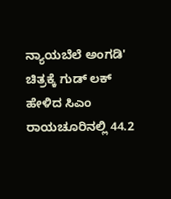ನ್ಯಾಯಬೆಲೆ ಅಂಗಡಿ' ಚಿತ್ರಕ್ಕೆ ಗುಡ್ ಲಕ್ ಹೇಳಿದ ಸಿಎಂ
ರಾಯಚೂರಿನಲ್ಲಿ 44.2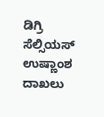ಡಿಗ್ರಿ ಸೆಲ್ಸಿಯಸ್ ಉಷ್ಣಾಂಶ ದಾಖಲು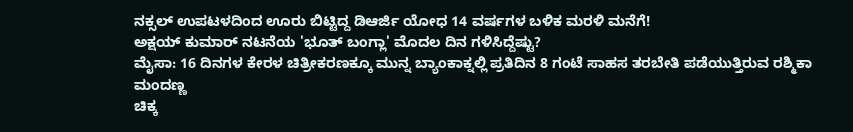ನಕ್ಸಲ್ ಉಪಟಳದಿಂದ ಊರು ಬಿಟ್ಟಿದ್ದ ಡಿಆರ್ಜಿ ಯೋಧ 14 ವರ್ಷಗಳ ಬಳಿಕ ಮರಳಿ ಮನೆಗೆ!
ಅಕ್ಷಯ್ ಕುಮಾರ್ ನಟನೆಯ 'ಭೂತ್ ಬಂಗ್ಲಾ' ಮೊದಲ ದಿನ ಗಳಿಸಿದ್ದೆಷ್ಟು?
ಮೈಸಾ: 16 ದಿನಗಳ ಕೇರಳ ಚಿತ್ರೀಕರಣಕ್ಕೂ ಮುನ್ನ ಬ್ಯಾಂಕಾಕ್ನಲ್ಲಿ ಪ್ರತಿದಿನ 8 ಗಂಟೆ ಸಾಹಸ ತರಬೇತಿ ಪಡೆಯುತ್ತಿರುವ ರಶ್ಮಿಕಾ ಮಂದಣ್ಣ
ಚಿಕ್ಕ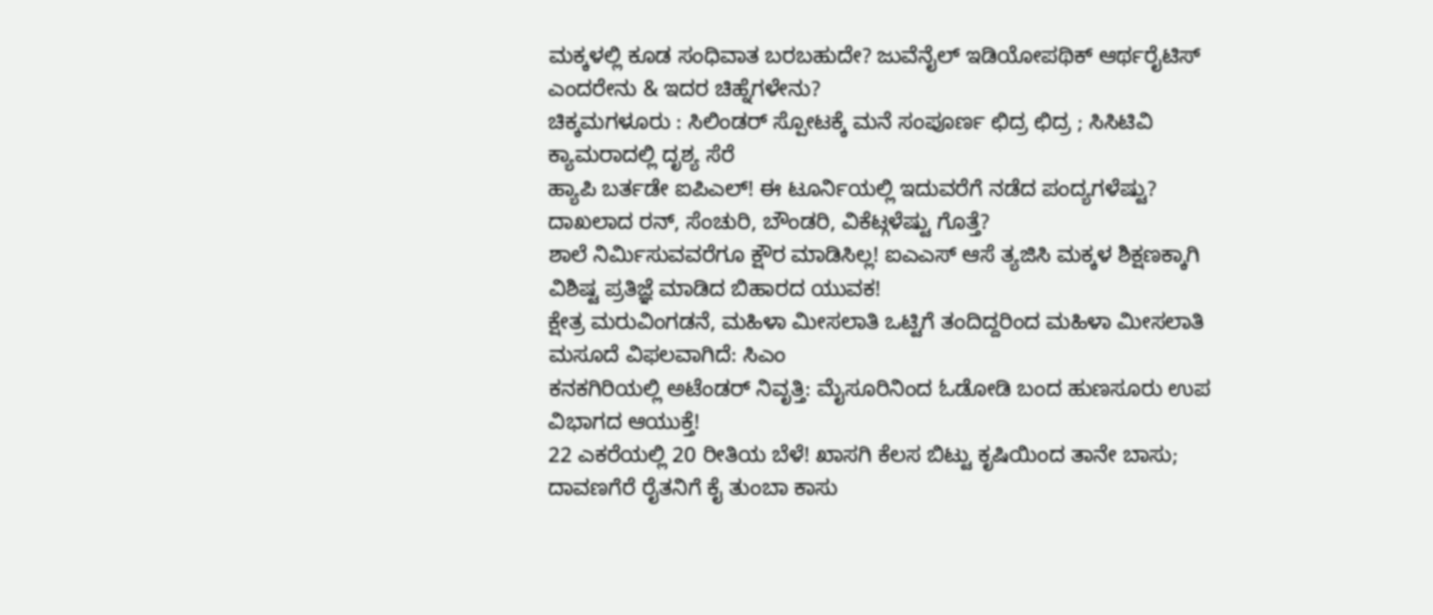ಮಕ್ಕಳಲ್ಲಿ ಕೂಡ ಸಂಧಿವಾತ ಬರಬಹುದೇ? ಜುವೆನೈಲ್ ಇಡಿಯೋಪಥಿಕ್ ಆರ್ಥರೈಟಿಸ್ ಎಂದರೇನು & ಇದರ ಚಿಹ್ನೆಗಳೇನು?
ಚಿಕ್ಕಮಗಳೂರು : ಸಿಲಿಂಡರ್ ಸ್ಪೋಟಕ್ಕೆ ಮನೆ ಸಂಪೂರ್ಣ ಛಿದ್ರ ಛಿದ್ರ ; ಸಿಸಿಟಿವಿ ಕ್ಯಾಮರಾದಲ್ಲಿ ದೃಶ್ಯ ಸೆರೆ
ಹ್ಯಾಪಿ ಬರ್ತಡೇ ಐಪಿಎಲ್! ಈ ಟೂರ್ನಿಯಲ್ಲಿ ಇದುವರೆಗೆ ನಡೆದ ಪಂದ್ಯಗಳೆಷ್ಟು? ದಾಖಲಾದ ರನ್, ಸೆಂಚುರಿ, ಬೌಂಡರಿ, ವಿಕೆಟ್ಗಳೆಷ್ಟು ಗೊತ್ತೆ?
ಶಾಲೆ ನಿರ್ಮಿಸುವವರೆಗೂ ಕ್ಷೌರ ಮಾಡಿಸಿಲ್ಲ! ಐಎಎಸ್ ಆಸೆ ತ್ಯಜಿಸಿ ಮಕ್ಕಳ ಶಿಕ್ಷಣಕ್ಕಾಗಿ ವಿಶಿಷ್ಟ ಪ್ರತಿಜ್ಞೆ ಮಾಡಿದ ಬಿಹಾರದ ಯುವಕ!
ಕ್ಷೇತ್ರ ಮರುವಿಂಗಡನೆ, ಮಹಿಳಾ ಮೀಸಲಾತಿ ಒಟ್ಟಿಗೆ ತಂದಿದ್ದರಿಂದ ಮಹಿಳಾ ಮೀಸಲಾತಿ ಮಸೂದೆ ವಿಫಲವಾಗಿದೆ: ಸಿಎಂ
ಕನಕಗಿರಿಯಲ್ಲಿ ಅಟೆಂಡರ್ ನಿವೃತ್ತಿ: ಮೈಸೂರಿನಿಂದ ಓಡೋಡಿ ಬಂದ ಹುಣಸೂರು ಉಪ ವಿಭಾಗದ ಆಯುಕ್ತೆ!
22 ಎಕರೆಯಲ್ಲಿ 20 ರೀತಿಯ ಬೆಳೆ! ಖಾಸಗಿ ಕೆಲಸ ಬಿಟ್ಟು ಕೃಷಿಯಿಂದ ತಾನೇ ಬಾಸು; ದಾವಣಗೆರೆ ರೈತನಿಗೆ ಕೈ ತುಂಬಾ ಕಾಸು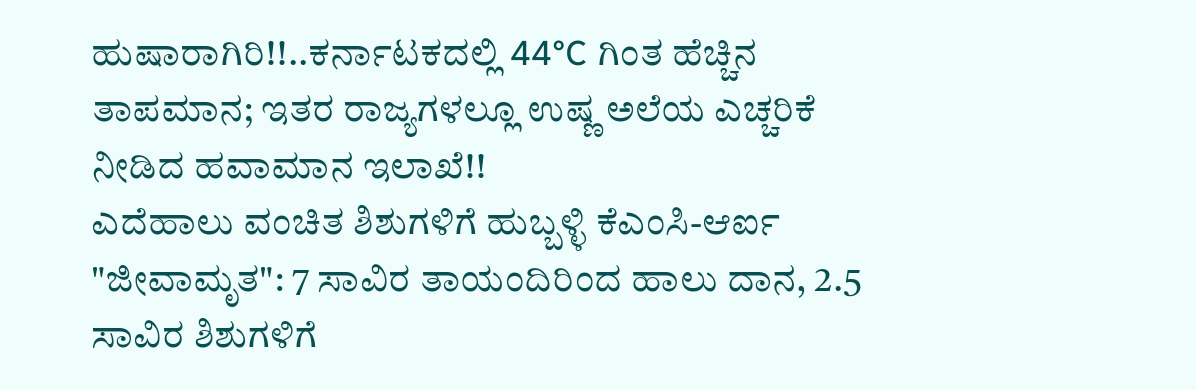ಹುಷಾರಾಗಿರಿ!!..ಕರ್ನಾಟಕದಲ್ಲಿ 44°C ಗಿಂತ ಹೆಚ್ಚಿನ ತಾಪಮಾನ; ಇತರ ರಾಜ್ಯಗಳಲ್ಲೂ ಉಷ್ಣ ಅಲೆಯ ಎಚ್ಚರಿಕೆ ನೀಡಿದ ಹವಾಮಾನ ಇಲಾಖೆ!!
ಎದೆಹಾಲು ವಂಚಿತ ಶಿಶುಗಳಿಗೆ ಹುಬ್ಬಳ್ಳಿ ಕೆಎಂಸಿ-ಆರ್ಐ "ಜೀವಾಮೃತ": 7 ಸಾವಿರ ತಾಯಂದಿರಿಂದ ಹಾಲು ದಾನ, 2.5 ಸಾವಿರ ಶಿಶುಗಳಿಗೆ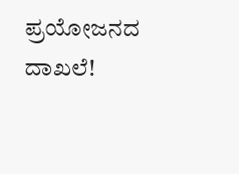ಪ್ರಯೋಜನದ ದಾಖಲೆ!